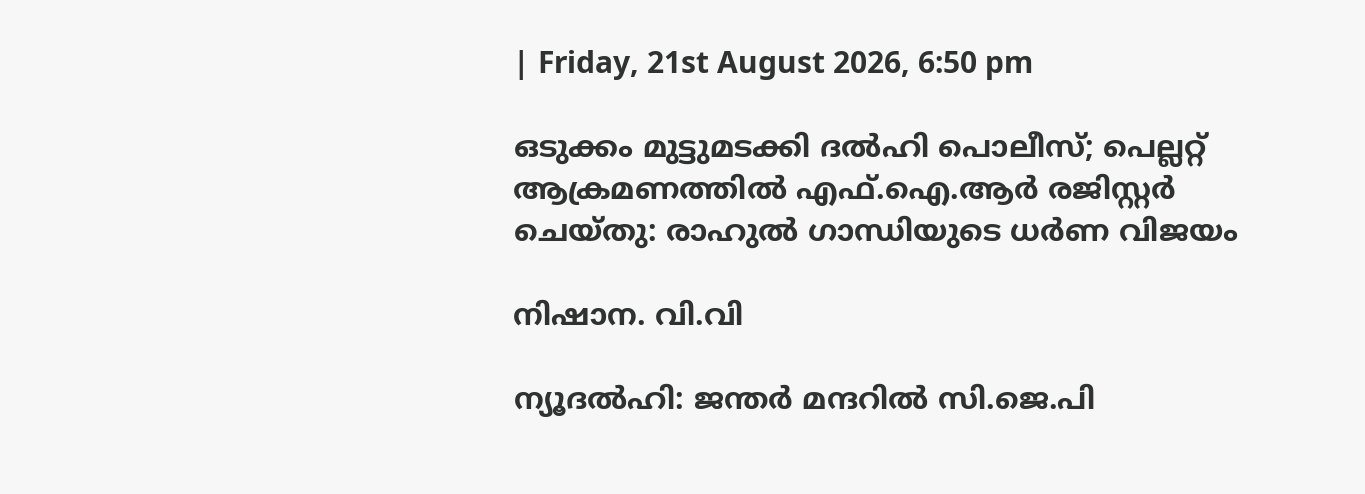| Friday, 21st August 2026, 6:50 pm

ഒടുക്കം മുട്ടുമടക്കി ദല്‍ഹി പൊലീസ്; പെല്ലറ്റ് ആക്രമണത്തില്‍ എഫ്.ഐ.ആര്‍ രജിസ്റ്റര്‍ ചെയ്തു: രാഹുല്‍ ഗാന്ധിയുടെ ധര്‍ണ വിജയം

നിഷാന. വി.വി

ന്യൂദല്‍ഹി: ജന്തര്‍ മന്ദറില്‍ സി.ജെ.പി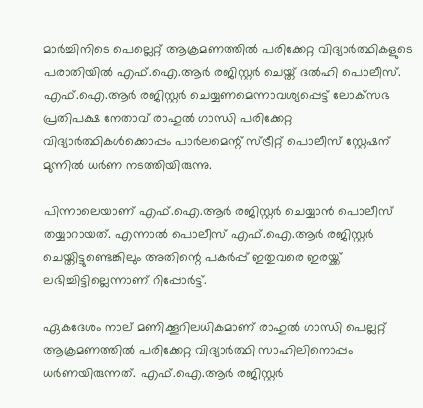മാര്‍ച്ചിനിടെ പെല്ലെറ്റ് ആക്രമണത്തില്‍ പരിക്കേറ്റ വിദ്യാര്‍ത്ഥികളുടെ പരാതിയില്‍ എഫ്.ഐ.ആര്‍ രജിസ്റ്റര്‍ ചെയ്ത് ദല്‍ഹി പൊലീസ്. എഫ്.ഐ.ആര്‍ രജിസ്റ്റര്‍ ചെയ്യണമെന്നാവശ്യപ്പെട്ട് ലോക്‌സഭ പ്രതിപക്ഷ നേതാവ് രാഹുല്‍ ഗാന്ധി പരിക്കേറ്റ വിദ്യാര്‍ത്ഥികള്‍ക്കൊപ്പം പാര്‍ലമെന്റ് സ്ട്രീറ്റ് പൊലീസ് സ്റ്റേഷന് മുന്നില്‍ ധര്‍ണ നടത്തിയിരുന്നു.

പിന്നാലെയാണ് എഫ്.ഐ.ആര്‍ രജിസ്റ്റര്‍ ചെയ്യാന്‍ പൊലീസ് തയ്യാറായത്. എന്നാല്‍ പൊലീസ് എഫ്.ഐ.ആര്‍ രജിസ്റ്റര്‍ ചെയ്തിട്ടുണ്ടെങ്കിലും അതിന്റെ പകര്‍പ്പ് ഇതുവരെ ഇരയ്ക്ക് ലഭിച്ചിട്ടില്ലെന്നാണ് റിപ്പോര്‍ട്ട്.

ഏകദേശം നാല് മണിക്കൂറിലധികമാണ് രാഹുല്‍ ഗാന്ധി പെല്ലറ്റ് ആക്രമണത്തില്‍ പരിക്കേറ്റ വിദ്യാര്‍ത്ഥി സാഹിലിനൊപ്പം ധര്‍ണയിരുന്നത്. എഫ്.ഐ.ആര്‍ രജിസ്റ്റര്‍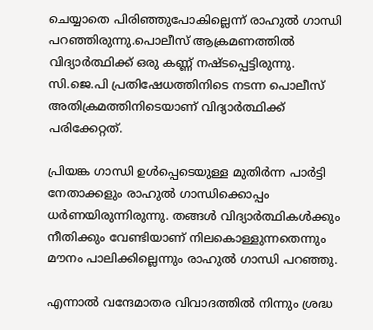ചെയ്യാതെ പിരിഞ്ഞുപോകില്ലെന്ന് രാഹുല്‍ ഗാന്ധി പറഞ്ഞിരുന്നു.പൊലീസ് ആക്രമണത്തില്‍ വിദ്യാര്‍ത്ഥിക്ക് ഒരു കണ്ണ് നഷ്ടപ്പെട്ടിരുന്നു. സി.ജെ.പി പ്രതിഷേധത്തിനിടെ നടന്ന പൊലീസ് അതിക്രമത്തിനിടെയാണ് വിദ്യാര്‍ത്ഥിക്ക് പരിക്കേറ്റത്.

പ്രിയങ്ക ഗാന്ധി ഉള്‍പ്പെടെയുള്ള മുതിര്‍ന്ന പാര്‍ട്ടി നേതാക്കളും രാഹുല്‍ ഗാന്ധിക്കൊപ്പം ധര്‍ണയിരുന്നിരുന്നു. തങ്ങള്‍ വിദ്യാര്‍ത്ഥികള്‍ക്കും നീതിക്കും വേണ്ടിയാണ് നിലകൊള്ളുന്നതെന്നും മൗനം പാലിക്കില്ലെന്നും രാഹുല്‍ ഗാന്ധി പറഞ്ഞു.

എന്നാല്‍ വന്ദേമാതര വിവാദത്തില്‍ നിന്നും ശ്രദ്ധ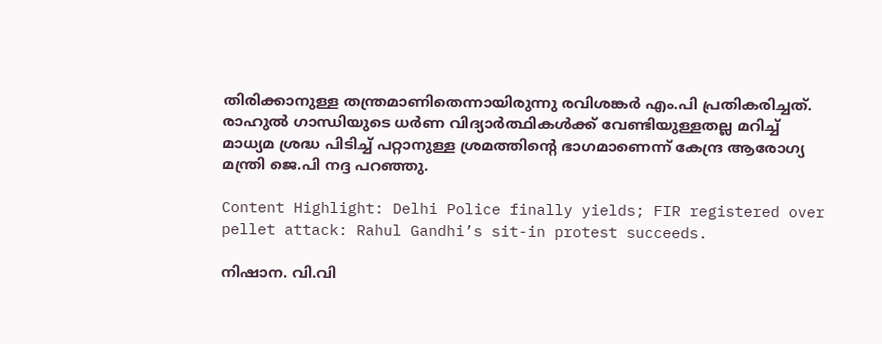തിരിക്കാനുള്ള തന്ത്രമാണിതെന്നായിരുന്നു രവിശങ്കര്‍ എം.പി പ്രതികരിച്ചത്. രാഹുല്‍ ഗാന്ധിയുടെ ധര്‍ണ വിദ്യാര്‍ത്ഥികള്‍ക്ക് വേണ്ടിയുള്ളതല്ല മറിച്ച് മാധ്യമ ശ്രദ്ധ പിടിച്ച് പറ്റാനുള്ള ശ്രമത്തിന്റെ ഭാഗമാണെന്ന് കേന്ദ്ര ആരോഗ്യ മന്ത്രി ജെ.പി നദ്ദ പറഞ്ഞു.

Content Highlight: Delhi Police finally yields; FIR registered over pellet attack: Rahul Gandhi’s sit-in protest succeeds.

നിഷാന. വി.വി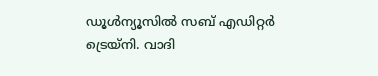ഡൂള്‍ന്യൂസില്‍ സബ് എഡിറ്റര്‍ ട്രെയ്‌നി. വാദി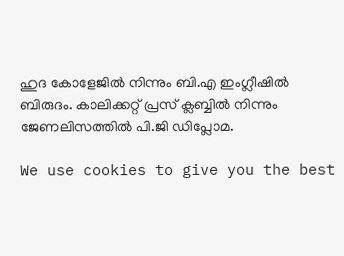ഹുദ കോളേജില്‍ നിന്നും ബി.എ ഇംഗ്ലീഷില്‍ ബിരുദം. കാലിക്കറ്റ് പ്രസ് ക്ലബ്ബില്‍ നിന്നും ജേണലിസത്തില്‍ പി.ജി ഡിപ്ലോമ.

We use cookies to give you the best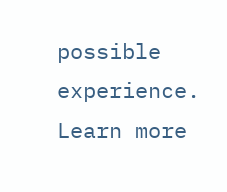possible experience. Learn more